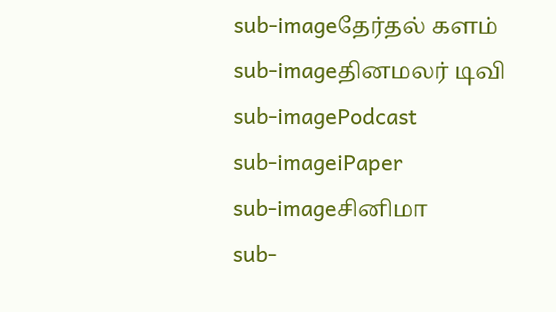sub-imageதேர்தல் களம்
sub-imageதினமலர் டிவி
sub-imagePodcast
sub-imageiPaper
sub-imageசினிமா
sub-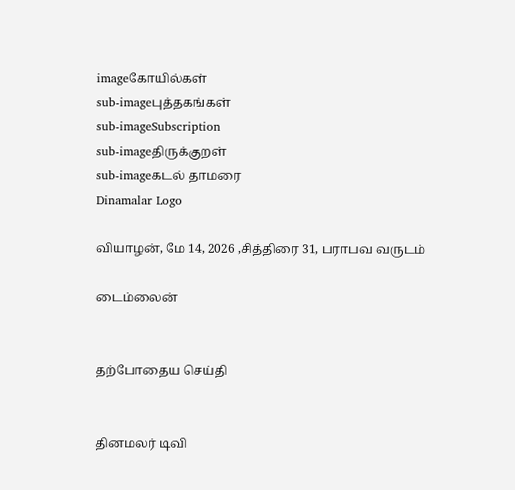imageகோயில்கள்
sub-imageபுத்தகங்கள்
sub-imageSubscription
sub-imageதிருக்குறள்
sub-imageகடல் தாமரை
Dinamalar Logo

வியாழன், மே 14, 2026 ,சித்திரை 31, பராபவ வருடம்

டைம்லைன்


தற்போதைய செய்தி


தினமலர் டிவி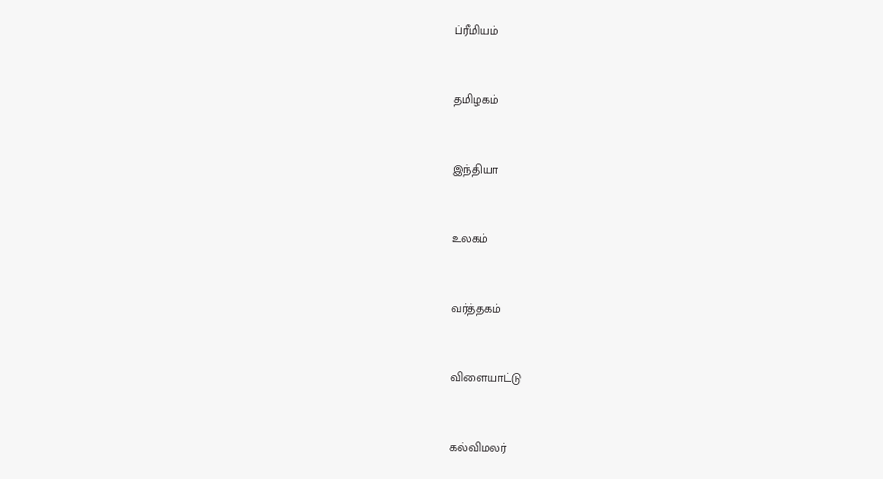ப்ரீமியம்


தமிழகம்


இந்தியா


உலகம்


வர்த்தகம்


விளையாட்டு


கல்விமலர்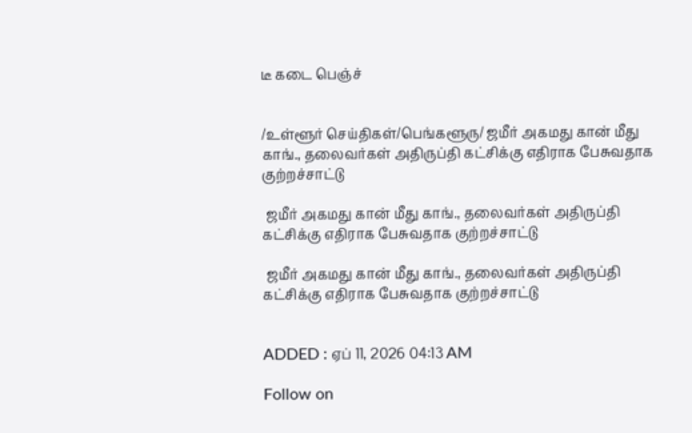டீ கடை பெஞ்ச்


/உள்ளூர் செய்திகள்/பெங்களூரு/ ஜமீர் அகமது கான் மீது காங்., தலைவர்கள் அதிருப்தி கட்சிக்கு எதிராக பேசுவதாக குற்றச்சாட்டு

 ஜமீர் அகமது கான் மீது காங்., தலைவர்கள் அதிருப்தி கட்சிக்கு எதிராக பேசுவதாக குற்றச்சாட்டு

 ஜமீர் அகமது கான் மீது காங்., தலைவர்கள் அதிருப்தி கட்சிக்கு எதிராக பேசுவதாக குற்றச்சாட்டு


ADDED : ஏப் 11, 2026 04:13 AM

Follow on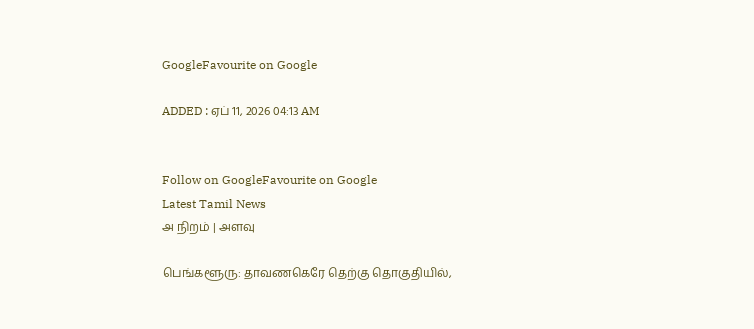GoogleFavourite on Google

ADDED : ஏப் 11, 2026 04:13 AM


Follow on GoogleFavourite on Google
Latest Tamil News
அ நிறம் | அளவு

பெங்களூரு: தாவணகெரே தெற்கு தொகுதியில்,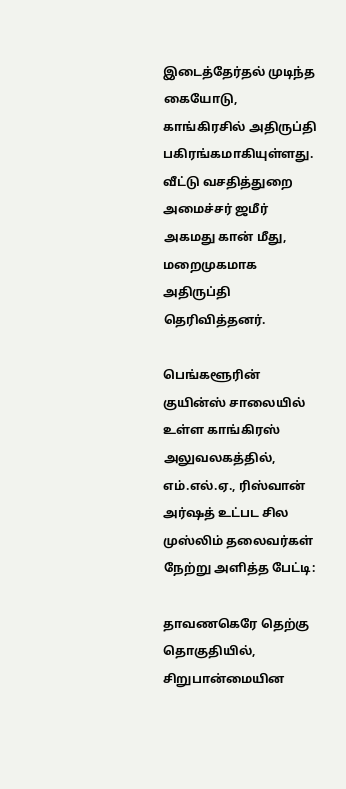இடைத்தேர்தல் முடிந்த கையோடு, காங்கிரசில் அதிருப்தி பகிரங்கமாகியுள்ளது. வீட்டு வசதித்துறை அமைச்சர் ஜமீர் அகமது கான் மீது, மறைமுகமாக அதிருப்தி தெரிவித்தனர்.

பெங்களூரின் குயின்ஸ் சாலையில் உள்ள காங்கிரஸ் அலுவலகத்தில், எம்.எல்.ஏ., ரிஸ்வான் அர்ஷத் உட்பட சில முஸ்லிம் தலைவர்கள் நேற்று அளித்த பேட்டி:

தாவணகெரே தெற்கு தொகுதியில், சிறுபான்மையின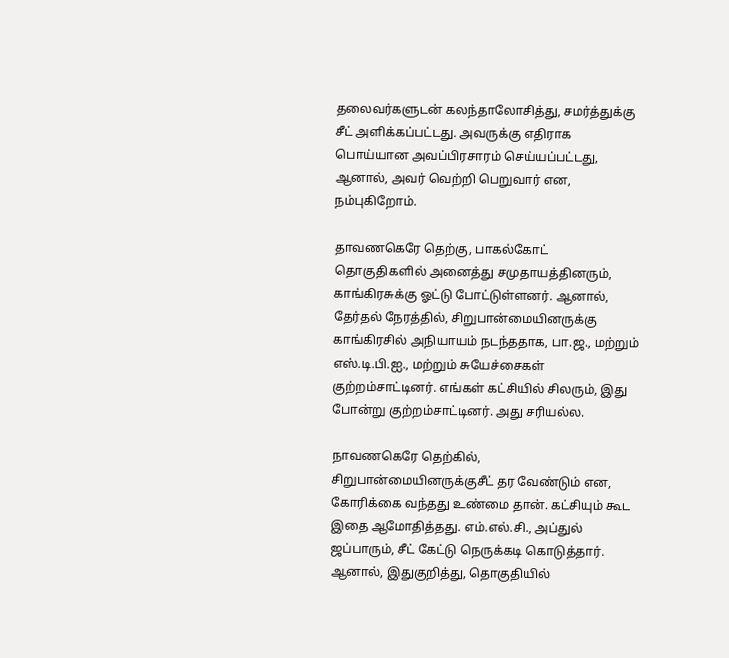தலைவர்களுடன் கலந்தாலோசித்து, சமர்த்துக்கு சீட் அளிக்கப்பட்டது. அவருக்கு எதிராக பொய்யான அவப்பிரசாரம் செய்யப்பட்டது, ஆனால், அவர் வெற்றி பெறுவார் என, நம்புகிறோம்.

தாவணகெரே தெற்கு, பாகல்கோட் தொகுதிகளில் அனைத்து சமுதாயத்தினரும், காங்கிரசுக்கு ஓட்டு போட்டுள்ளனர். ஆனால், தேர்தல் நேரத்தில், சிறுபான்மையினருக்கு காங்கிரசில் அநியாயம் நடந்ததாக, பா.ஜ., மற்றும் எஸ்.டி.பி.ஐ., மற்றும் சுயேச்சைகள் குற்றம்சாட்டினர். எங்கள் கட்சியில் சிலரும், இது போன்று குற்றம்சாட்டினர். அது சரியல்ல.

நாவணகெரே தெற்கில், சிறுபான்மையினருக்குசீட் தர வேண்டும் என, கோரிக்கை வந்தது உண்மை தான். கட்சியும் கூட இதை ஆமோதித்தது. எம்.எல்.சி., அப்துல் ஜப்பாரும், சீட் கேட்டு நெருக்கடி கொடுத்தார். ஆனால், இதுகுறித்து, தொகுதியில்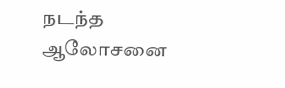நடந்த ஆலோசனை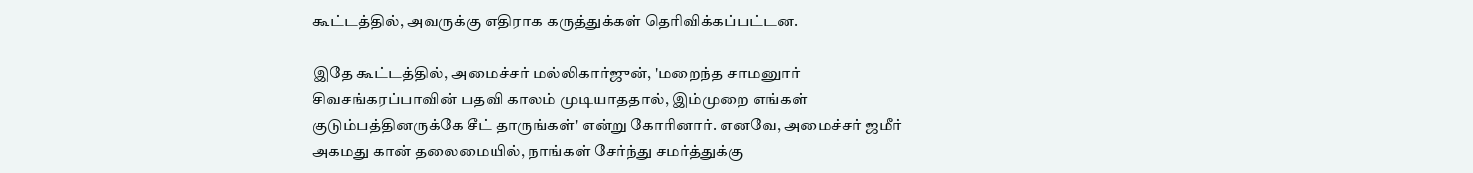கூட்டத்தில், அவருக்கு எதிராக கருத்துக்கள் தெரிவிக்கப்பட்டன.

இதே கூட்டத்தில், அமைச்சர் மல்லிகார்ஜுன், 'மறைந்த சாமனுார் சிவசங்கரப்பாவின் பதவி காலம் முடியாததால், இம்முறை எங்கள் குடும்பத்தினருக்கே சீட் தாருங்கள்' என்று கோரினார். எனவே, அமைச்சர் ஜமீர் அகமது கான் தலைமையில், நாங்கள் சேர்ந்து சமர்த்துக்கு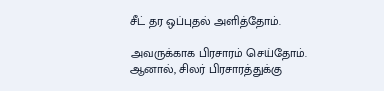சீட் தர ஒப்புதல் அளித்தோம்.

அவருக்காக பிரசாரம் செய்தோம். ஆனால், சிலர் பிரசாரத்துக்கு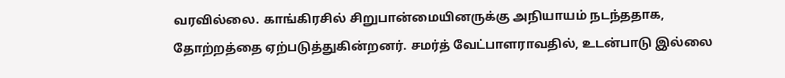வரவில்லை. காங்கிரசில் சிறுபான்மையினருக்கு அநியாயம் நடந்ததாக, தோற்றத்தை ஏற்படுத்துகின்றனர். சமர்த் வேட்பாளராவதில், உடன்பாடு இல்லை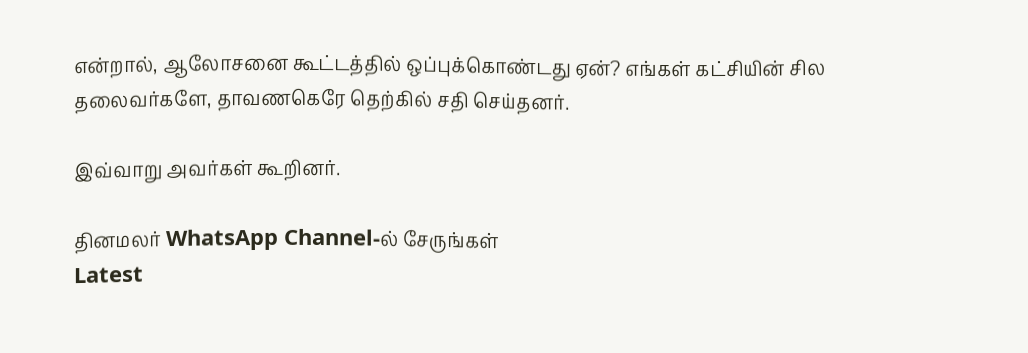என்றால், ஆலோசனை கூட்டத்தில் ஒப்புக்கொண்டது ஏன்? எங்கள் கட்சியின் சில தலைவர்களே, தாவணகெரே தெற்கில் சதி செய்தனர்.

இவ்வாறு அவர்கள் கூறினர்.

தினமலர் WhatsApp Channel-ல் சேருங்கள்
Latest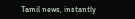Tamil news, instantly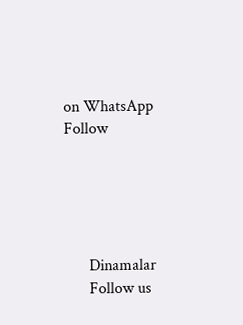on WhatsApp
Follow





      Dinamalar
      Follow us